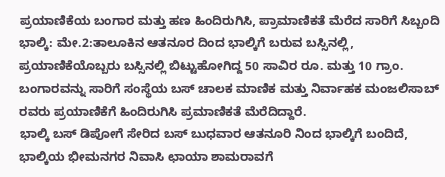ಪ್ರಯಾಣಿಕೆಯ ಬಂಗಾರ ಮತ್ತು ಹಣ ಹಿಂದಿರುಗಿಸಿ, ಪ್ರಾಮಾಣಿಕತೆ ಮೆರೆದ ಸಾರಿಗೆ ಸಿಬ್ಬಂದಿ
ಭಾಲ್ಕಿ: ಮೇ.2:ತಾಲೂಕಿನ ಆತನೂರ ದಿಂದ ಭಾಲ್ಕಿಗೆ ಬರುವ ಬಸ್ಸಿನಲ್ಲಿ, ಪ್ರಯಾಣಿಕೆಯೊಬ್ಬರು ಬಸ್ಸಿನಲ್ಲಿ ಬಿಟ್ಟುಹೋಗಿದ್ದ 50 ಸಾವಿರ ರೂ. ಮತ್ತು 10 ಗ್ರಾಂ. ಬಂಗಾರವನ್ನು ಸಾರಿಗೆ ಸಂಸ್ಥೆಯ ಬಸ್ ಚಾಲಕ ಮಾಣಿಕ ಮತ್ತು ನಿರ್ವಾಹಕ ಮಂಜಲಿಸಾಬ್ ರವರು ಪ್ರಯಾಣಿಕೆಗೆ ಹಿಂದಿರುಗಿಸಿ ಪ್ರಮಾಣಿಕತೆ ಮೆರೆದಿದ್ದಾರೆ.
ಭಾಲ್ಕಿ ಬಸ್ ಡಿಪೋಗೆ ಸೇರಿದ ಬಸ್ ಬುಧವಾರ ಆತನೂರಿ ನಿಂದ ಭಾಲ್ಕಿಗೆ ಬಂದಿದೆ, ಭಾಲ್ಕಿಯ ಭೀಮನಗರ ನಿವಾಸಿ ಛಾಯಾ ಶಾಮರಾವಗೆ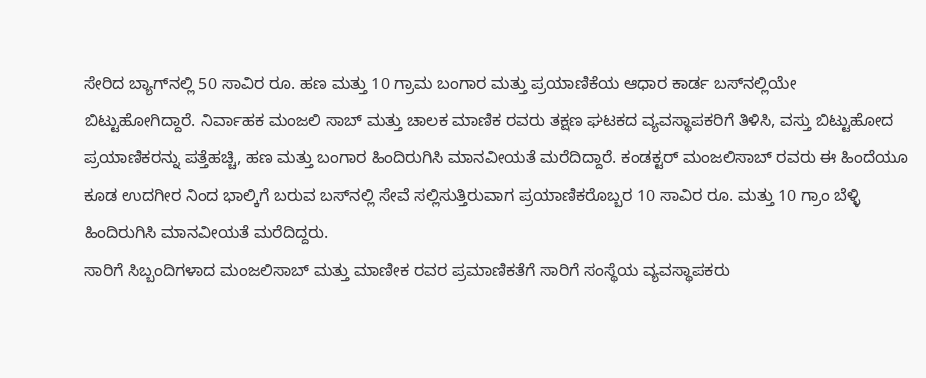ಸೇರಿದ ಬ್ಯಾಗ್‍ನಲ್ಲಿ 50 ಸಾವಿರ ರೂ. ಹಣ ಮತ್ತು 10 ಗ್ರಾಮ ಬಂಗಾರ ಮತ್ತು ಪ್ರಯಾಣಿಕೆಯ ಆಧಾರ ಕಾರ್ಡ ಬಸ್‍ನಲ್ಲಿಯೇ ಬಿಟ್ಟುಹೋಗಿದ್ದಾರೆ. ನಿರ್ವಾಹಕ ಮಂಜಲಿ ಸಾಬ್ ಮತ್ತು ಚಾಲಕ ಮಾಣಿಕ ರವರು ತಕ್ಷಣ ಘಟಕದ ವ್ಯವಸ್ಥಾಪಕರಿಗೆ ತಿಳಿಸಿ, ವಸ್ತು ಬಿಟ್ಟುಹೋದ ಪ್ರಯಾಣಿಕರನ್ನು ಪತ್ತೆಹಚ್ಚಿ, ಹಣ ಮತ್ತು ಬಂಗಾರ ಹಿಂದಿರುಗಿಸಿ ಮಾನವೀಯತೆ ಮರೆದಿದ್ದಾರೆ. ಕಂಡಕ್ಟರ್ ಮಂಜಲಿಸಾಬ್ ರವರು ಈ ಹಿಂದೆಯೂ ಕೂಡ ಉದಗೀರ ನಿಂದ ಭಾಲ್ಕಿಗೆ ಬರುವ ಬಸ್‍ನಲ್ಲಿ ಸೇವೆ ಸಲ್ಲಿಸುತ್ತಿರುವಾಗ ಪ್ರಯಾಣಿಕರೊಬ್ಬರ 10 ಸಾವಿರ ರೂ. ಮತ್ತು 10 ಗ್ರಾಂ ಬೆಳ್ಳಿ ಹಿಂದಿರುಗಿಸಿ ಮಾನವೀಯತೆ ಮರೆದಿದ್ದರು.
ಸಾರಿಗೆ ಸಿಬ್ಬಂದಿಗಳಾದ ಮಂಜಲಿಸಾಬ್ ಮತ್ತು ಮಾಣೀಕ ರವರ ಪ್ರಮಾಣಿಕತೆಗೆ ಸಾರಿಗೆ ಸಂಸ್ಥೆಯ ವ್ಯವಸ್ಥಾಪಕರು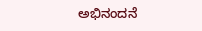ಅಭಿನಂದನೆ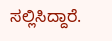ಸಲ್ಲಿಸಿದ್ದಾರೆ.